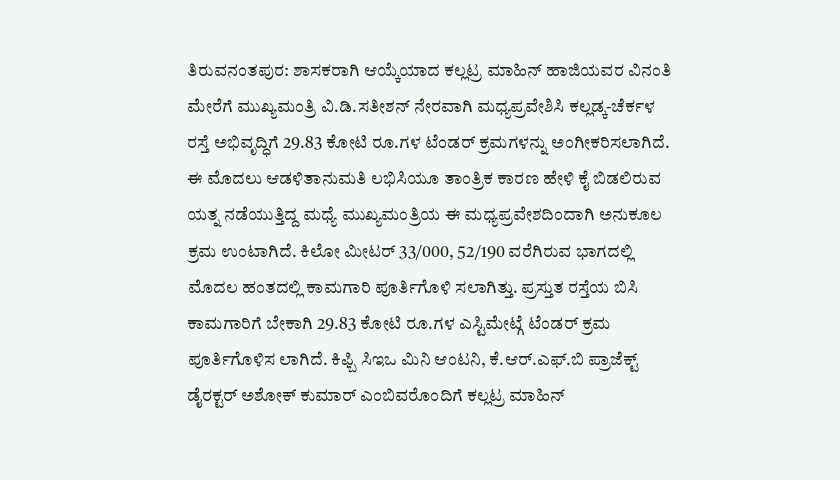ತಿರುವನಂತಪುರ: ಶಾಸಕರಾಗಿ ಆಯ್ಕೆಯಾದ ಕಲ್ಲಟ್ರ ಮಾಹಿನ್ ಹಾಜಿಯವರ ವಿನಂತಿ ಮೇರೆಗೆ ಮುಖ್ಯಮಂತ್ರಿ ವಿ.ಡಿ.ಸತೀಶನ್ ನೇರವಾಗಿ ಮಧ್ಯಪ್ರವೇಶಿಸಿ ಕಲ್ಲಡ್ಕ-ಚೆರ್ಕಳ ರಸ್ತೆ ಅಭಿವೃದ್ಧಿಗೆ 29.83 ಕೋಟಿ ರೂ.ಗಳ ಟೆಂಡರ್ ಕ್ರಮಗಳನ್ನು ಅಂಗೀಕರಿಸಲಾಗಿದೆ. ಈ ಮೊದಲು ಆಡಳಿತಾನುಮತಿ ಲಭಿಸಿಯೂ ತಾಂತ್ರಿಕ ಕಾರಣ ಹೇಳಿ ಕೈ ಬಿಡಲಿರುವ ಯತ್ನ ನಡೆಯುತ್ತಿದ್ದ ಮಧ್ಯೆ ಮುಖ್ಯಮಂತ್ರಿಯ ಈ ಮಧ್ಯಪ್ರವೇಶದಿಂದಾಗಿ ಅನುಕೂಲ ಕ್ರಮ ಉಂಟಾಗಿದೆ. ಕಿಲೋ ಮೀಟರ್ 33/000, 52/190 ವರೆಗಿರುವ ಭಾಗದಲ್ಲಿ ಮೊದಲ ಹಂತದಲ್ಲಿ ಕಾಮಗಾರಿ ಪೂರ್ತಿಗೊಳಿ ಸಲಾಗಿತ್ತು. ಪ್ರಸ್ತುತ ರಸ್ತೆಯ ಬಿಸಿ ಕಾಮಗಾರಿಗೆ ಬೇಕಾಗಿ 29.83 ಕೋಟಿ ರೂ.ಗಳ ಎಸ್ಟಿಮೇಟ್ಗೆ ಟೆಂಡರ್ ಕ್ರಮ ಪೂರ್ತಿಗೊಳಿಸ ಲಾಗಿದೆ. ಕಿಫ್ಬಿ ಸಿಇಒ ಮಿನಿ ಆಂಟನಿ, ಕೆ.ಆರ್.ಎಫ್.ಬಿ ಪ್ರಾಜೆಕ್ಟ್ ಡೈರಕ್ಟರ್ ಅಶೋಕ್ ಕುಮಾರ್ ಎಂಬಿವರೊಂದಿಗೆ ಕಲ್ಲಟ್ರ ಮಾಹಿನ್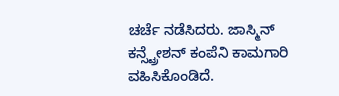ಚರ್ಚೆ ನಡೆಸಿದರು. ಜಾಸ್ಮಿನ್ ಕನ್ಸ್ಟ್ರೇಶನ್ ಕಂಪೆನಿ ಕಾಮಗಾರಿ ವಹಿಸಿಕೊಂಡಿದೆ.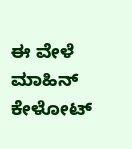ಈ ವೇಳೆ ಮಾಹಿನ್ ಕೇಳೋಟ್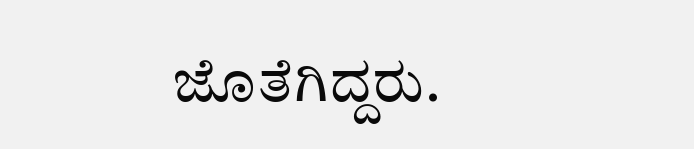ಜೊತೆಗಿದ್ದರು.